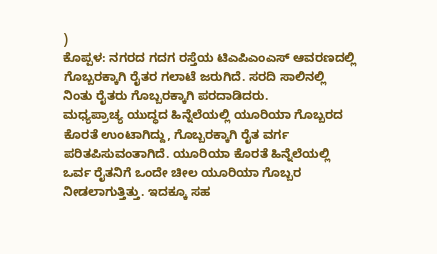)
ಕೊಪ್ಪಳ: ನಗರದ ಗದಗ ರಸ್ತೆಯ ಟಿಎಪಿಎಂಎಸ್ ಆವರಣದಲ್ಲಿ ಗೊಬ್ಬರಕ್ಕಾಗಿ ರೈತರ ಗಲಾಟೆ ಜರುಗಿದೆ. ಸರದಿ ಸಾಲಿನಲ್ಲಿ ನಿಂತು ರೈತರು ಗೊಬ್ಬರಕ್ಕಾಗಿ ಪರದಾಡಿದರು.
ಮಧ್ಯಪ್ರಾಚ್ಯ ಯುದ್ಧದ ಹಿನ್ನೆಲೆಯಲ್ಲಿ ಯೂರಿಯಾ ಗೊಬ್ಬರದ ಕೊರತೆ ಉಂಟಾಗಿದ್ದು, ಗೊಬ್ಬರಕ್ಕಾಗಿ ರೈತ ವರ್ಗ ಪರಿತಪಿಸುವಂತಾಗಿದೆ. ಯೂರಿಯಾ ಕೊರತೆ ಹಿನ್ನೆಲೆಯಲ್ಲಿ ಒರ್ವ ರೈತನಿಗೆ ಒಂದೇ ಚೀಲ ಯೂರಿಯಾ ಗೊಬ್ಬರ ನೀಡಲಾಗುತ್ತಿತ್ತು. ಇದಕ್ಕೂ ಸಹ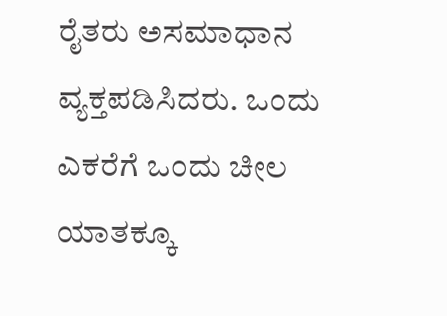ರೈತರು ಅಸಮಾಧಾನ ವ್ಯಕ್ತಪಡಿಸಿದರು. ಒಂದು ಎಕರೆಗೆ ಒಂದು ಚೀಲ ಯಾತಕ್ಕೂ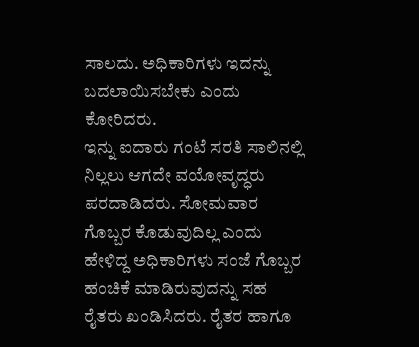ಸಾಲದು. ಅಧಿಕಾರಿಗಳು ಇದನ್ನು ಬದಲಾಯಿಸಬೇಕು ಎಂದು ಕೋರಿದರು.
ಇನ್ನು ಐದಾರು ಗಂಟೆ ಸರತಿ ಸಾಲಿನಲ್ಲಿ ನಿಲ್ಲಲು ಆಗದೇ ವಯೋವೃದ್ಧರು ಪರದಾಡಿದರು. ಸೋಮವಾರ ಗೊಬ್ಬರ ಕೊಡುವುದಿಲ್ಲ ಎಂದು ಹೇಳಿದ್ದ ಅಧಿಕಾರಿಗಳು ಸಂಜೆ ಗೊಬ್ಬರ ಹಂಚಿಕೆ ಮಾಡಿರುವುದನ್ನು ಸಹ ರೈತರು ಖಂಡಿಸಿದರು. ರೈತರ ಹಾಗೂ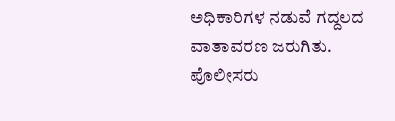ಅಧಿಕಾರಿಗಳ ನಡುವೆ ಗದ್ದಲದ ವಾತಾವರಣ ಜರುಗಿತು. ಪೊಲೀಸರು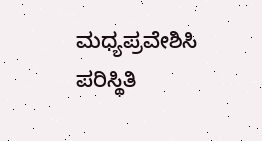ಮಧ್ಯಪ್ರವೇಶಿಸಿ ಪರಿಸ್ಥಿತಿ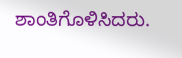ಶಾಂತಿಗೊಳಿಸಿದರು.